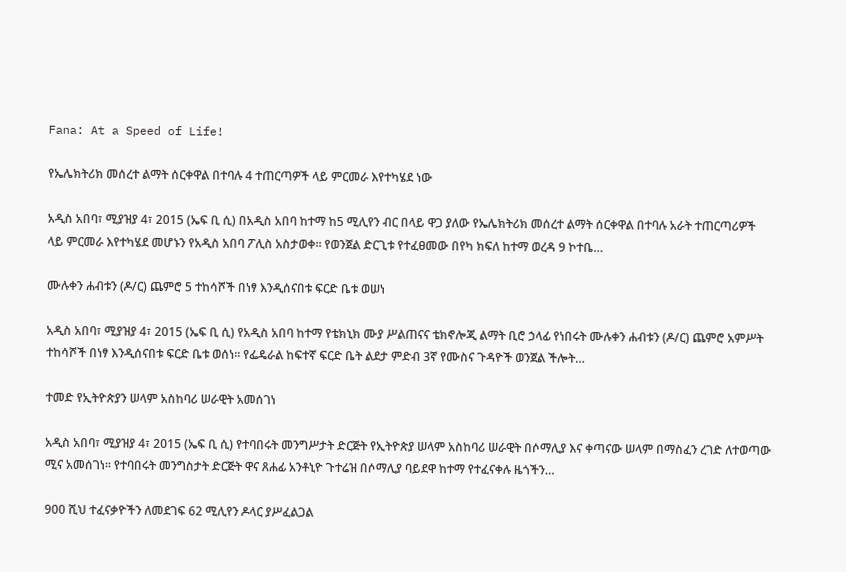Fana: At a Speed of Life!

የኤሌክትሪክ መሰረተ ልማት ሰርቀዋል በተባሉ 4 ተጠርጣዎች ላይ ምርመራ እየተካሄደ ነው

አዲስ አበባ፣ ሚያዝያ 4፣ 2015 (ኤፍ ቢ ሲ) በአዲስ አበባ ከተማ ከ5 ሚሊየን ብር በላይ ዋጋ ያለው የኤሌክትሪክ መሰረተ ልማት ሰርቀዋል በተባሉ አራት ተጠርጣሪዎች ላይ ምርመራ እየተካሄደ መሆኑን የአዲስ አበባ ፖሊስ አስታወቀ፡፡ የወንጀል ድርጊቱ የተፈፀመው በየካ ክፍለ ከተማ ወረዳ 9 ኮተቤ…

ሙሉቀን ሐብቱን (ዶ/ር) ጨምሮ 5 ተከሳሾች በነፃ እንዲሰናበቱ ፍርድ ቤቱ ወሠነ

አዲስ አበባ፣ ሚያዝያ 4፣ 2015 (ኤፍ ቢ ሲ) የአዲስ አበባ ከተማ የቴክኒክ ሙያ ሥልጠናና ቴክኖሎጂ ልማት ቢሮ ኃላፊ የነበሩት ሙሉቀን ሐብቱን (ዶ/ር) ጨምሮ አምሥት ተከሳሾች በነፃ እንዲሰናበቱ ፍርድ ቤቱ ወሰነ። የፌዴራል ከፍተኛ ፍርድ ቤት ልደታ ምድብ 3ኛ የሙስና ጉዳዮች ወንጀል ችሎት…

ተመድ የኢትዮጵያን ሠላም አስከባሪ ሠራዊት አመሰገነ

አዲስ አበባ፣ ሚያዝያ 4፣ 2015 (ኤፍ ቢ ሲ) የተባበሩት መንግሥታት ድርጅት የኢትዮጵያ ሠላም አስከባሪ ሠራዊት በሶማሊያ እና ቀጣናው ሠላም በማስፈን ረገድ ለተወጣው ሚና አመሰገነ፡፡ የተባበሩት መንግስታት ድርጅት ዋና ጸሐፊ አንቶኒዮ ጉተሬዝ በሶማሊያ ባይደዋ ከተማ የተፈናቀሉ ዜጎችን…

900 ሺህ ተፈናቃዮችን ለመደገፍ 62 ሚሊየን ዶላር ያሥፈልጋል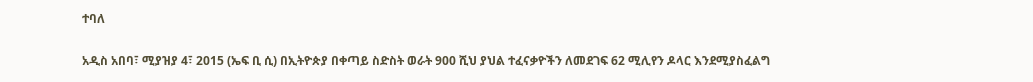ተባለ

አዲስ አበባ፣ ሚያዝያ 4፣ 2015 (ኤፍ ቢ ሲ) በኢትዮጵያ በቀጣይ ስድስት ወራት 900 ሺህ ያህል ተፈናቃዮችን ለመደገፍ 62 ሚሊየን ዶላር እንደሚያስፈልግ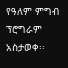የዓለም ምግብ ፕሮግራም አስታወቀ፡፡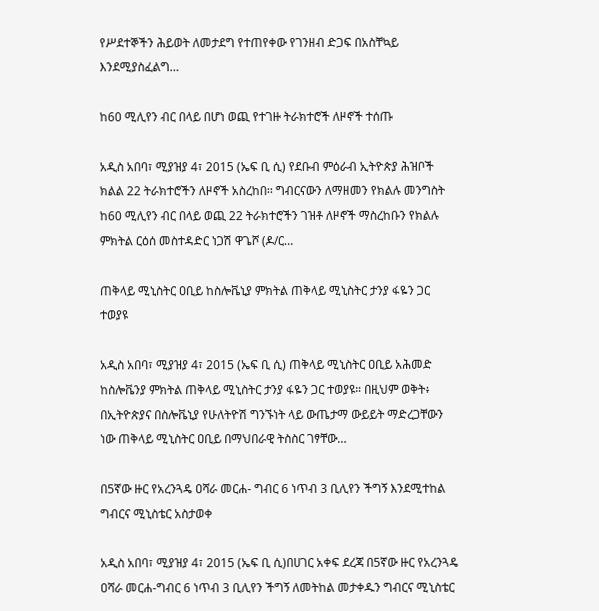የሥደተኞችን ሕይወት ለመታደግ የተጠየቀው የገንዘብ ድጋፍ በአስቸኳይ እንደሚያስፈልግ…

ከ60 ሚሊየን ብር በላይ በሆነ ወጪ የተገዙ ትራክተሮች ለዞኖች ተሰጡ

አዲስ አበባ፣ ሚያዝያ 4፣ 2015 (ኤፍ ቢ ሲ) የደቡብ ምዕራብ ኢትዮጵያ ሕዝቦች ክልል 22 ትራክተሮችን ለዞኖች አስረከበ፡፡ ግብርናውን ለማዘመን የክልሉ መንግስት ከ60 ሚሊየን ብር በላይ ወጪ 22 ትራክተሮችን ገዝቶ ለዞኖች ማስረከቡን የክልሉ ምክትል ርዕሰ መስተዳድር ነጋሽ ዋጌሾ (ዶ/ር…

ጠቅላይ ሚኒስትር ዐቢይ ከስሎቬኒያ ምክትል ጠቅላይ ሚኒስትር ታንያ ፋዬን ጋር ተወያዩ

አዲስ አበባ፣ ሚያዝያ 4፣ 2015 (ኤፍ ቢ ሲ) ጠቅላይ ሚኒስትር ዐቢይ አሕመድ ከስሎቬንያ ምክትል ጠቅላይ ሚኒስትር ታንያ ፋዬን ጋር ተወያዩ። በዚህም ወቅት፥ በኢትዮጵያና በስሎቬኒያ የሁለትዮሽ ግንኙነት ላይ ውጤታማ ውይይት ማድረጋቸውን ነው ጠቅላይ ሚኒስትር ዐቢይ በማህበራዊ ትስስር ገፃቸው…

በ5ኛው ዙር የአረንጓዴ ዐሻራ መርሐ- ግብር 6 ነጥብ 3 ቢሊየን ችግኝ እንደሚተከል ግብርና ሚኒስቴር አስታወቀ

አዲስ አበባ፣ ሚያዝያ 4፣ 2015 (ኤፍ ቢ ሲ)በሀገር አቀፍ ደረጃ በ5ኛው ዙር የአረንጓዴ ዐሻራ መርሐ-ግብር 6 ነጥብ 3 ቢሊየን ችግኝ ለመትከል መታቀዱን ግብርና ሚኒስቴር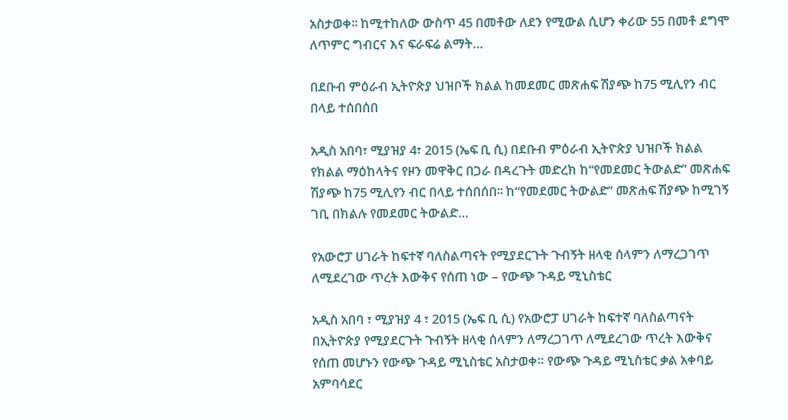አስታወቀ፡፡ ከሚተከለው ውስጥ 45 በመቶው ለደን የሚውል ሲሆን ቀሪው 55 በመቶ ደግሞ ለጥምር ግብርና እና ፍራፍሬ ልማት…

በደቡብ ምዕራብ ኢትዮጵያ ህዝቦች ክልል ከመደመር መጽሐፍ ሽያጭ ከ75 ሚሊየን ብር በላይ ተሰበሰበ

አዲስ አበባ፣ ሚያዝያ 4፣ 2015 (ኤፍ ቢ ሲ) በደቡብ ምዕራብ ኢትዮጵያ ህዝቦች ክልል የክልል ማዕከላትና የዞን መዋቅር በጋራ በዳረጉት መድረክ ከ“የመደመር ትውልድ” መጽሐፍ ሽያጭ ከ75 ሚሊየን ብር በላይ ተሰበሰበ፡፡ ከ“የመደመር ትውልድ” መጽሐፍ ሽያጭ ከሚገኝ ገቢ በክልሉ የመደመር ትውልድ…

የአውሮፓ ሀገራት ከፍተኛ ባለስልጣናት የሚያደርጉት ጉብኝት ዘላቂ ሰላምን ለማረጋገጥ ለሚደረገው ጥረት እውቅና የሰጠ ነው – የውጭ ጉዳይ ሚኒስቴር

አዲስ አበባ ፣ ሚያዝያ 4 ፣ 2015 (ኤፍ ቢ ሲ) የአውሮፓ ሀገራት ከፍተኛ ባለስልጣናት በኢትዮጵያ የሚያደርጉት ጉብኝት ዘላቂ ሰላምን ለማረጋገጥ ለሚደረገው ጥረት እውቅና የሰጠ መሆኑን የውጭ ጉዳይ ሚኒስቴር አስታወቀ። የውጭ ጉዳይ ሚኒስቴር ቃል አቀባይ አምባሳደር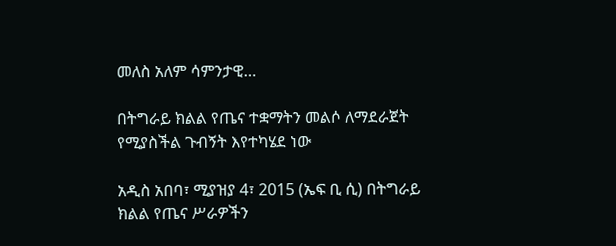መለስ አለም ሳምንታዊ…

በትግራይ ክልል የጤና ተቋማትን መልሶ ለማደራጀት የሚያስችል ጉብኝት እየተካሄደ ነው

አዲስ አበባ፣ ሚያዝያ 4፣ 2015 (ኤፍ ቢ ሲ) በትግራይ ክልል የጤና ሥራዎችን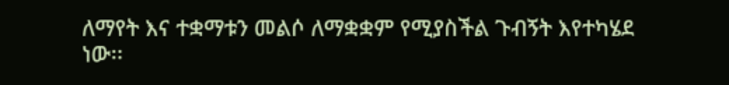ለማየት እና ተቋማቱን መልሶ ለማቋቋም የሚያስችል ጉብኝት እየተካሄደ ነው፡፡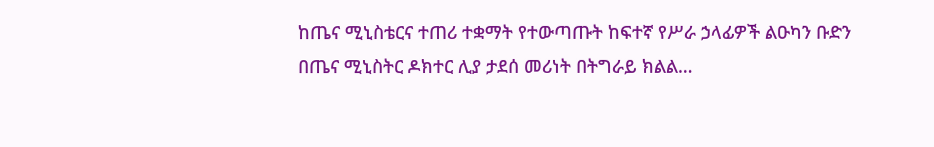ከጤና ሚኒስቴርና ተጠሪ ተቋማት የተውጣጡት ከፍተኛ የሥራ ኃላፊዎች ልዑካን ቡድን በጤና ሚኒስትር ዶክተር ሊያ ታደሰ መሪነት በትግራይ ክልል…